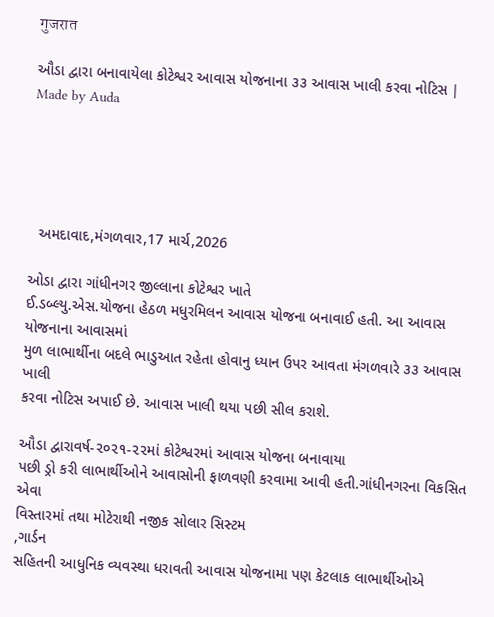गुजरात

ઔડા દ્વારા બનાવાયેલા કોટેશ્વર આવાસ યોજનાના ૩૩ આવાસ ખાલી કરવા નોટિસ | Made by Auda





  અમદાવાદ,મંગળવાર,17 માર્ચ,2026

ઓડા દ્વારા ગાંધીનગર જીલ્લાના કોટેશ્વર ખાતે
ઈ.ડબ્લ્યુ.એસ.યોજના હેઠળ મધુરમિલન આવાસ યોજના બનાવાઈ હતી. આ આવાસ યોજનાના આવાસમાં
મુળ લાભાર્થીના બદલે ભાડુઆત રહેતા હોવાનુ ધ્યાન ઉપર આવતા મંગળવારે ૩૩ આવાસ ખાલી
કરવા નોટિસ અપાઈ છે. આવાસ ખાલી થયા પછી સીલ કરાશે.

ઔડા દ્વારાવર્ષ-૨૦૨૧-૨૨માં કોટેશ્વરમાં આવાસ યોજના બનાવાયા
પછી ડ્રો કરી લાભાર્થીઓને આવાસોની ફાળવણી કરવામા આવી હતી.ગાંધીનગરના વિકસિત એવા
વિસ્તારમાં તથા મોટેરાથી નજીક સોલાર સિસ્ટમ
,ગાર્ડન
સહિતની આધુનિક વ્યવસ્થા ધરાવતી આવાસ યોજનામા પણ કેટલાક લાભાર્થીઓએ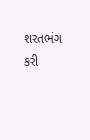શરતભંગ કરી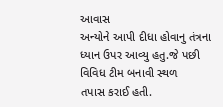આવાસ
અન્યોને આપી દીધા હોવાનુ તંત્રના ધ્યાન ઉપર આવ્યુ હતુ.જે પછી વિવિધ ટીમ બનાવી સ્થળ
તપાસ કરાઈ હતી.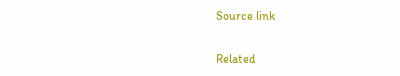Source link

Related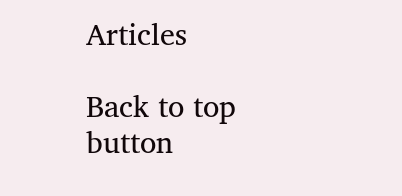Articles

Back to top button